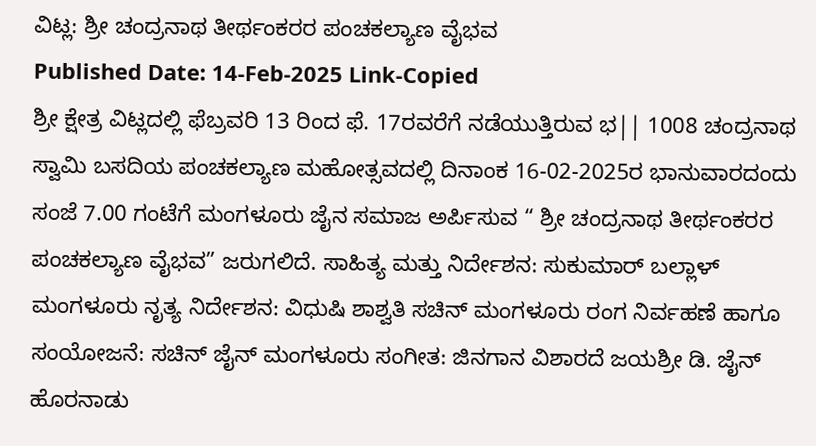ವಿಟ್ಲ: ಶ್ರೀ ಚಂದ್ರನಾಥ ತೀರ್ಥಂಕರರ ಪಂಚಕಲ್ಯಾಣ ವೈಭವ
Published Date: 14-Feb-2025 Link-Copied
ಶ್ರೀ ಕ್ಷೇತ್ರ ವಿಟ್ಲದಲ್ಲಿ ಫೆಬ್ರವರಿ 13 ರಿಂದ ಫೆ. 17ರವರೆಗೆ ನಡೆಯುತ್ತಿರುವ ಭ|| 1008 ಚಂದ್ರನಾಥ ಸ್ವಾಮಿ ಬಸದಿಯ ಪಂಚಕಲ್ಯಾಣ ಮಹೋತ್ಸವದಲ್ಲಿ ದಿನಾಂಕ 16-02-2025ರ ಭಾನುವಾರದಂದು ಸಂಜೆ 7.00 ಗಂಟೆಗೆ ಮಂಗಳೂರು ಜೈನ ಸಮಾಜ ಅರ್ಪಿಸುವ “ ಶ್ರೀ ಚಂದ್ರನಾಥ ತೀರ್ಥಂಕರರ ಪಂಚಕಲ್ಯಾಣ ವೈಭವ” ಜರುಗಲಿದೆ. ಸಾಹಿತ್ಯ ಮತ್ತು ನಿರ್ದೇಶನ: ಸುಕುಮಾರ್ ಬಲ್ಲಾಳ್ ಮಂಗಳೂರು ನೃತ್ಯ ನಿರ್ದೇಶನ: ವಿಧುಷಿ ಶಾಶ್ವತಿ ಸಚಿನ್ ಮಂಗಳೂರು ರಂಗ ನಿರ್ವಹಣೆ ಹಾಗೂ ಸಂಯೋಜನೆ: ಸಚಿನ್ ಜೈನ್ ಮಂಗಳೂರು ಸಂಗೀತ: ಜಿನಗಾನ ವಿಶಾರದೆ ಜಯಶ್ರೀ ಡಿ. ಜೈನ್ ಹೊರನಾಡು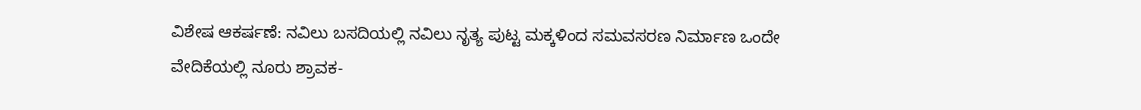ವಿಶೇಷ ಆಕರ್ಷಣೆ: ನವಿಲು ಬಸದಿಯಲ್ಲಿ ನವಿಲು ನೃತ್ಯ ಪುಟ್ಟ ಮಕ್ಕಳಿಂದ ಸಮವಸರಣ ನಿರ್ಮಾಣ ಒಂದೇ ವೇದಿಕೆಯಲ್ಲಿ ನೂರು ಶ್ರಾವಕ-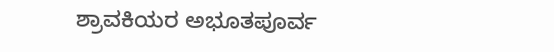ಶ್ರಾವಕಿಯರ ಅಭೂತಪೂರ್ವ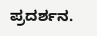ಪ್ರದರ್ಶನ.